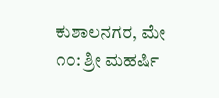ಕುಶಾಲನಗರ, ಮೇ ೧೦: ಶ್ರೀ ಮಹರ್ಷಿ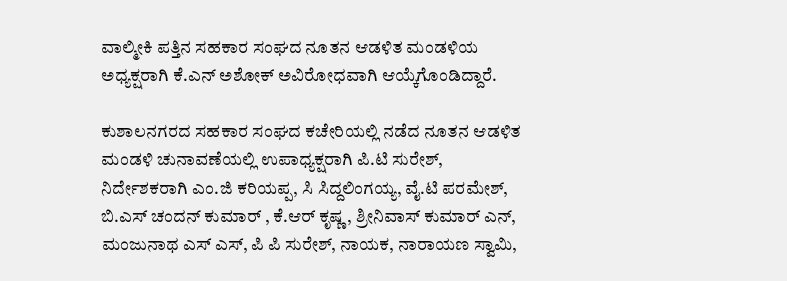ವಾಲ್ಮೀಕಿ ಪತ್ತಿನ ಸಹಕಾರ ಸಂಘದ ನೂತನ ಆಡಳಿತ ಮಂಡಳಿಯ ಅಧ್ಯಕ್ಷರಾಗಿ ಕೆ.ಎನ್ ಅಶೋಕ್ ಅವಿರೋಧವಾಗಿ ಆಯ್ಕೆಗೊಂಡಿದ್ದಾರೆ.

ಕುಶಾಲನಗರದ ಸಹಕಾರ ಸಂಘದ ಕಚೇರಿಯಲ್ಲಿ ನಡೆದ ನೂತನ ಆಡಳಿತ ಮಂಡಳಿ ಚುನಾವಣೆಯಲ್ಲಿ ಉಪಾಧ್ಯಕ್ಷರಾಗಿ ಪಿ.ಟಿ ಸುರೇಶ್, ನಿರ್ದೇಶಕರಾಗಿ ಎಂ.ಜಿ ಕರಿಯಪ್ಪ, ಸಿ ಸಿದ್ದಲಿಂಗಯ್ಯ, ವೈ.ಟಿ ಪರಮೇಶ್, ಬಿ.ಎಸ್ ಚಂದನ್ ಕುಮಾರ್ , ಕೆ.ಆರ್ ಕೃಷ್ಣ, ಶ್ರೀನಿವಾಸ್ ಕುಮಾರ್ ಎನ್, ಮಂಜುನಾಥ ಎಸ್ ಎಸ್, ಪಿ ಪಿ ಸುರೇಶ್, ನಾಯಕ, ನಾರಾಯಣ ಸ್ವಾಮಿ,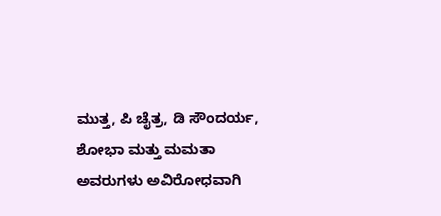ಮುತ್ತ, ಪಿ ಚೈತ್ರ, ಡಿ ಸೌಂದರ್ಯ, ಶೋಭಾ ಮತ್ತು ಮಮತಾ ಅವರುಗಳು ಅವಿರೋಧವಾಗಿ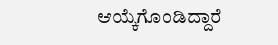ಆಯ್ಕೆಗೊಂಡಿದ್ದಾರೆ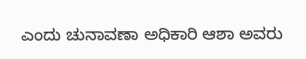ಎಂದು ಚುನಾವಣಾ ಅಧಿಕಾರಿ ಆಶಾ ಅವರು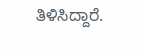ತಿಳಿಸಿದ್ದಾರೆ.